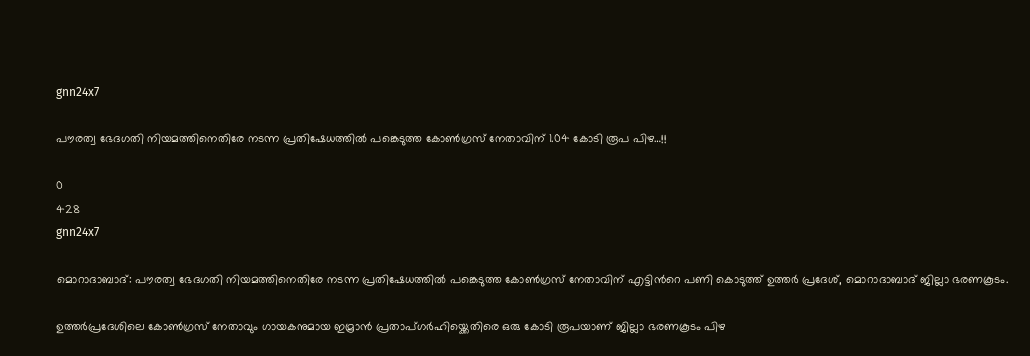gnn24x7

പൗരത്വ ഭേദഗതി നിയമത്തിനെതിരേ നടന്ന പ്രതിഷേധത്തില്‍ പങ്കെടുത്ത കോണ്‍ഗ്രസ്‌ നേതാവിന് 1.04 കോടി രൂപ പിഴ…!!

0
428
gnn24x7

മൊറാദാബാദ്: പൗരത്വ ഭേദഗതി നിയമത്തിനെതിരേ നടന്ന പ്രതിഷേധത്തില്‍ പങ്കെടുത്ത കോണ്‍ഗ്രസ്‌ നേതാവിന് എട്ടിന്‍റെ പണി കൊടുത്ത് ഉത്തര്‍ പ്രദേശ്‌, മൊറാദാബാദ് ജില്ലാ ഭരണകൂടം.

ഉത്തര്‍പ്രദേശിലെ കോണ്‍ഗ്രസ് നേതാവും ഗായകനുമായ ഇമ്രാന്‍ പ്രതാപ്ഗര്‍ഹിയ്ക്കെതിരെ ഒരു കോടി രൂപയാണ് ജില്ലാ ഭരണകൂടം പിഴ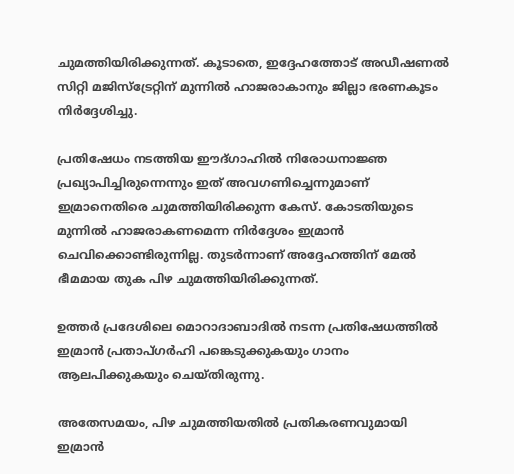ചുമത്തിയിരിക്കുന്നത്. കൂടാതെ, ഇദ്ദേഹത്തോട് അഡീഷണല്‍ സിറ്റി മജിസ്‌ട്രേറ്റിന് മുന്നില്‍ ഹാജരാകാനും ജില്ലാ ഭരണകൂടം നിര്‍ദ്ദേശിച്ചു.

പ്രതിഷേധം നടത്തിയ ഈദ്ഗാഹില്‍ നിരോധനാജ്ഞ പ്രഖ്യാപിച്ചിരുന്നെന്നും ഇത് അവഗണിച്ചെന്നുമാണ് ഇമ്രാനെതിരെ ചുമത്തിയിരിക്കുന്ന കേസ്. കോടതിയുടെ മുന്നില്‍ ഹാജരാകണമെന്ന നിര്‍ദ്ദേശം ഇമ്രാന്‍ ചെവിക്കൊണ്ടിരുന്നില്ല. തുടര്‍ന്നാണ് അദ്ദേഹത്തിന് മേല്‍ ഭീമമായ തുക പിഴ ചുമത്തിയിരിക്കുന്നത്.

ഉത്തര്‍ പ്രദേശിലെ മൊറാദാബാദില്‍ നടന്ന പ്രതിഷേധത്തില്‍ ഇമ്രാന്‍ പ്രതാപ്ഗര്‍ഹി പങ്കെടുക്കുകയും ഗാനം ആലപിക്കുകയും ചെയ്തിരുന്നു.

അതേസമയം, പിഴ ചുമത്തിയതില്‍ പ്രതികരണവുമായി ഇമ്രാന്‍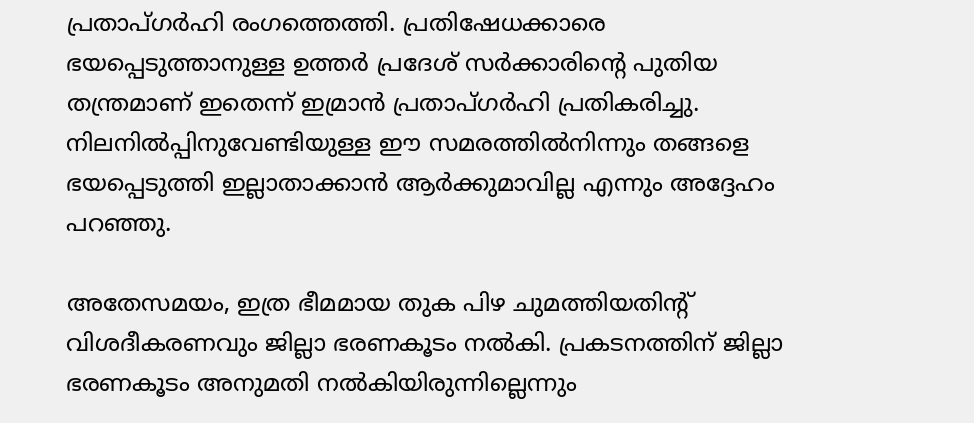പ്രതാപ്ഗര്‍ഹി രംഗത്തെത്തി. പ്രതിഷേധക്കാരെ ഭയപ്പെടുത്താനുള്ള ഉത്തര്‍ പ്രദേശ്‌ സര്‍ക്കാരിന്‍റെ പുതിയ തന്ത്രമാണ് ഇതെന്ന് ഇമ്രാന്‍ പ്രതാപ്ഗര്‍ഹി പ്രതികരിച്ചു. നിലനില്‍പ്പിനുവേണ്ടിയുള്ള ഈ സമരത്തില്‍നിന്നും തങ്ങളെ ഭയപ്പെടുത്തി ഇല്ലാതാക്കാന്‍ ആര്‍ക്കുമാവില്ല എന്നും അദ്ദേഹം പറഞ്ഞു.

അതേസമയം, ഇത്ര ഭീമമായ തുക പിഴ ചുമത്തിയതിന്റ് വിശദീകരണവും ജില്ലാ ഭരണകൂടം നല്‍കി. പ്രകടനത്തിന് ജില്ലാ ഭരണകൂടം അനുമതി നല്‍കിയിരുന്നില്ലെന്നും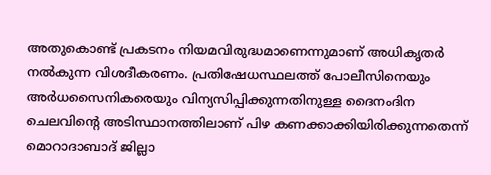അതുകൊണ്ട് പ്രകടനം നിയമവിരുദ്ധമാണെന്നുമാണ് അധികൃതര്‍ നല്‍കുന്ന വിശദീകരണം. പ്രതിഷേധസ്ഥലത്ത് പോലീസിനെയും അര്‍ധസൈനികരെയും വിന്യസിപ്പിക്കുന്നതിനുള്ള ദൈനംദിന ചെലവിന്‍റെ അടിസ്ഥാനത്തിലാണ് പിഴ കണക്കാക്കിയിരിക്കുന്നതെന്ന് മൊറാദാബാദ് ജില്ലാ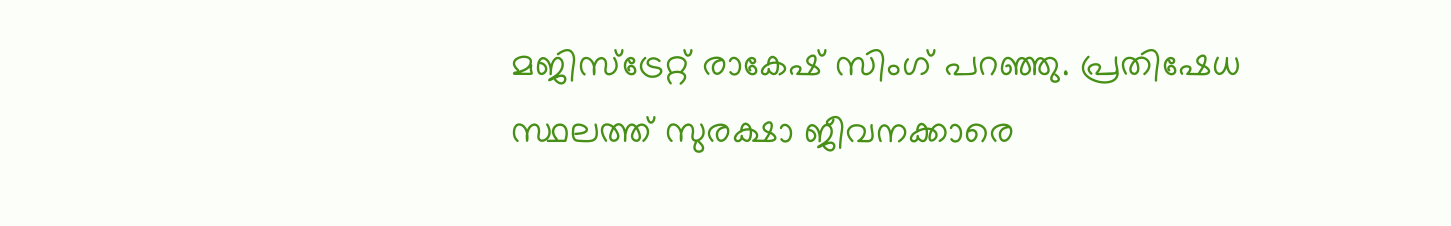മജിസ്‌ട്രേറ്റ് രാകേഷ് സിംഗ് പറഞ്ഞു. പ്രതിഷേധ സ്ഥലത്ത് സുരക്ഷാ ജീവനക്കാരെ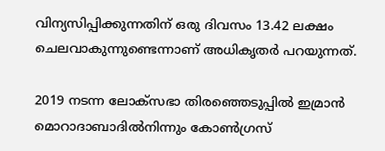വിന്യസിപ്പിക്കുന്നതിന് ഒരു ദിവസം 13.42 ലക്ഷം ചെലവാകുന്നുണ്ടെന്നാണ് അധികൃതര്‍ പറയുന്നത്.

2019 നടന്ന ലോക്‌സഭാ തിരഞ്ഞെടുപ്പില്‍ ഇമ്രാന്‍ മൊറാദാബാദില്‍നിന്നും കോണ്‍ഗ്രസ്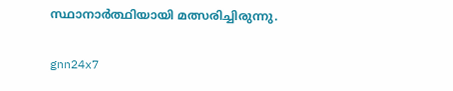സ്ഥാനാര്‍ത്ഥിയായി മത്സരിച്ചിരുന്നു.

gnn24x7